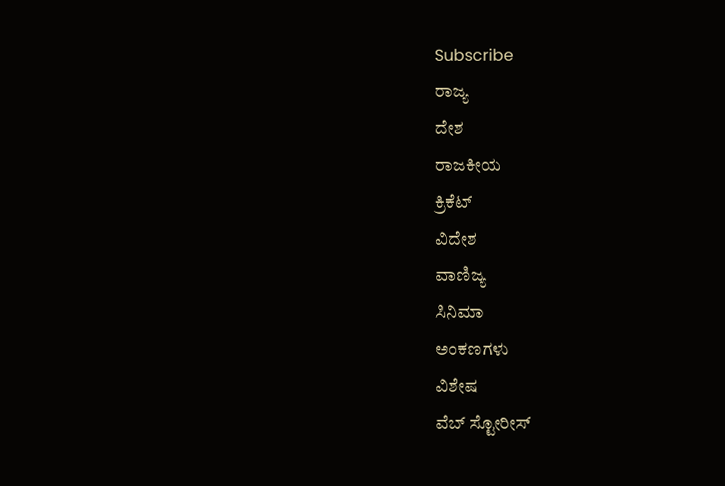Subscribe
ರಾಜ್ಯ
ದೇಶ
ರಾಜಕೀಯ
ಕ್ರಿಕೆಟ್
ವಿದೇಶ
ವಾಣಿಜ್ಯ
ಸಿನಿಮಾ
ಅಂಕಣಗಳು
ವಿಶೇಷ
ವೆಬ್ ಸ್ಟೋರೀಸ್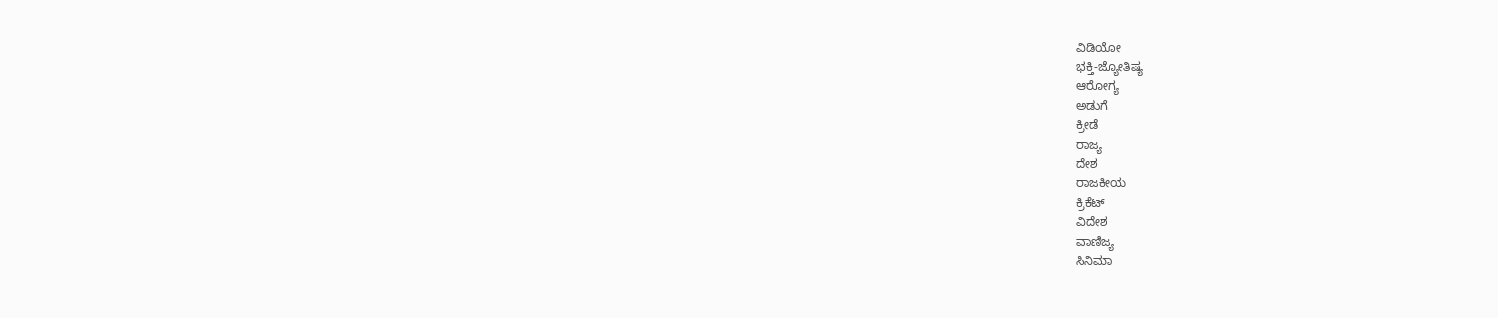ವಿಡಿಯೋ
ಭಕ್ತಿ-ಜ್ಯೋತಿಷ್ಯ
ಆರೋಗ್ಯ
ಅಡುಗೆ
ಕ್ರೀಡೆ
ರಾಜ್ಯ
ದೇಶ
ರಾಜಕೀಯ
ಕ್ರಿಕೆಟ್
ವಿದೇಶ
ವಾಣಿಜ್ಯ
ಸಿನಿಮಾ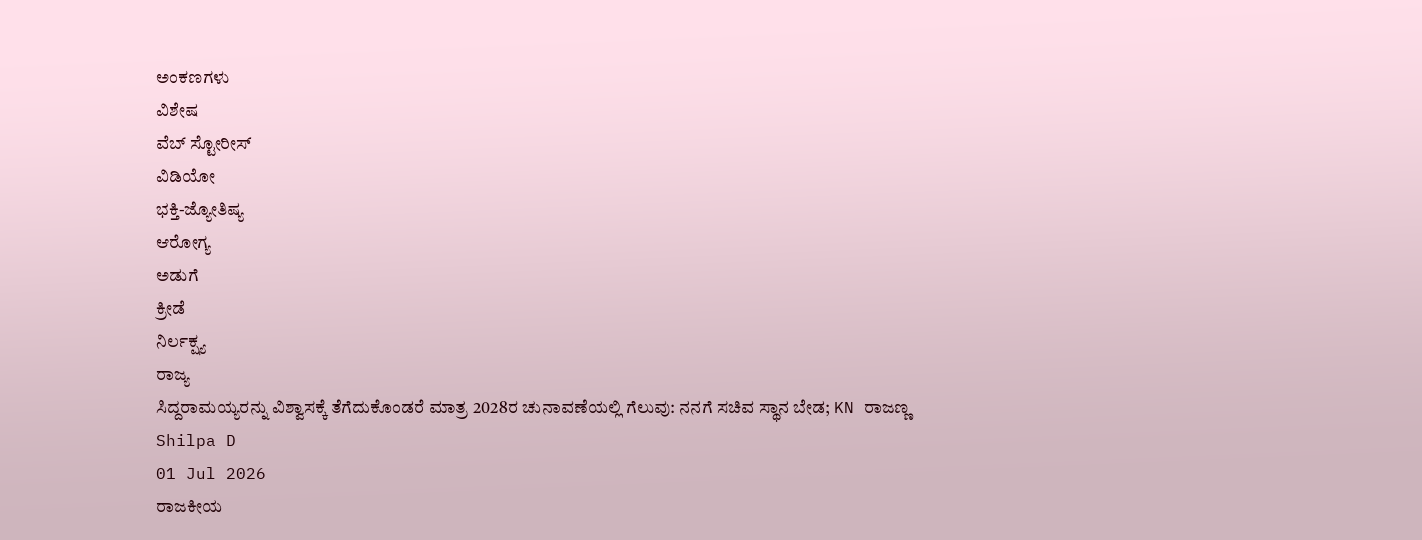ಅಂಕಣಗಳು
ವಿಶೇಷ
ವೆಬ್ ಸ್ಟೋರೀಸ್
ವಿಡಿಯೋ
ಭಕ್ತಿ-ಜ್ಯೋತಿಷ್ಯ
ಆರೋಗ್ಯ
ಅಡುಗೆ
ಕ್ರೀಡೆ
ನಿರ್ಲಕ್ಷ್ಯ
ರಾಜ್ಯ
ಸಿದ್ದರಾಮಯ್ಯರನ್ನು ವಿಶ್ವಾಸಕ್ಕೆ ತೆಗೆದುಕೊಂಡರೆ ಮಾತ್ರ 2028ರ ಚುನಾವಣೆಯಲ್ಲಿ ಗೆಲುವು: ನನಗೆ ಸಚಿವ ಸ್ಥಾನ ಬೇಡ; KN ರಾಜಣ್ಣ
Shilpa D
01 Jul 2026
ರಾಜಕೀಯ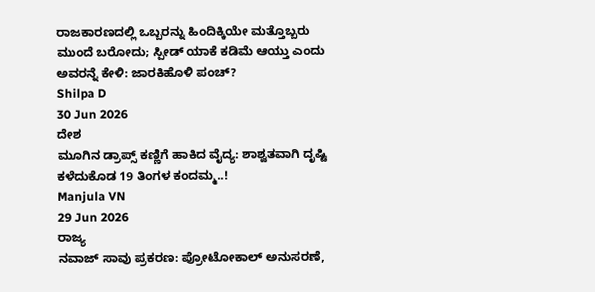ರಾಜಕಾರಣದಲ್ಲಿ ಒಬ್ಬರನ್ನು ಹಿಂದಿಕ್ಕಿಯೇ ಮತ್ತೊಬ್ಬರು ಮುಂದೆ ಬರೋದು; ಸ್ಪೀಡ್ ಯಾಕೆ ಕಡಿಮೆ ಆಯ್ತು ಎಂದು ಅವರನ್ನೆ ಕೇಳಿ: ಜಾರಕಿಹೊಳಿ ಪಂಚ್?
Shilpa D
30 Jun 2026
ದೇಶ
ಮೂಗಿನ ಡ್ರಾಪ್ಸ್ ಕಣ್ಣಿಗೆ ಹಾಕಿದ ವೈದ್ಯ: ಶಾಶ್ವತವಾಗಿ ದೃಷ್ಟಿ ಕಳೆದುಕೊಡ 19 ತಿಂಗಳ ಕಂದಮ್ಮ..!
Manjula VN
29 Jun 2026
ರಾಜ್ಯ
ನವಾಜ್ ಸಾವು ಪ್ರಕರಣ: ಪ್ರೋಟೋಕಾಲ್ ಅನುಸರಣೆ,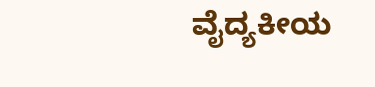ವೈದ್ಯಕೀಯ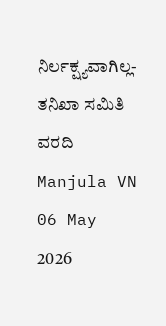ನಿರ್ಲಕ್ಷ್ಯವಾಗಿಲ್ಲ- ತನಿಖಾ ಸಮಿತಿ ವರದಿ
Manjula VN
06 May 2026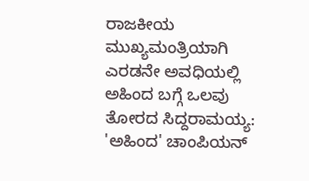ರಾಜಕೀಯ
ಮುಖ್ಯಮಂತ್ರಿಯಾಗಿ ಎರಡನೇ ಅವಧಿಯಲ್ಲಿ ಅಹಿಂದ ಬಗ್ಗೆ ಒಲವು ತೋರದ ಸಿದ್ದರಾಮಯ್ಯ: 'ಅಹಿಂದ' ಚಾಂಪಿಯನ್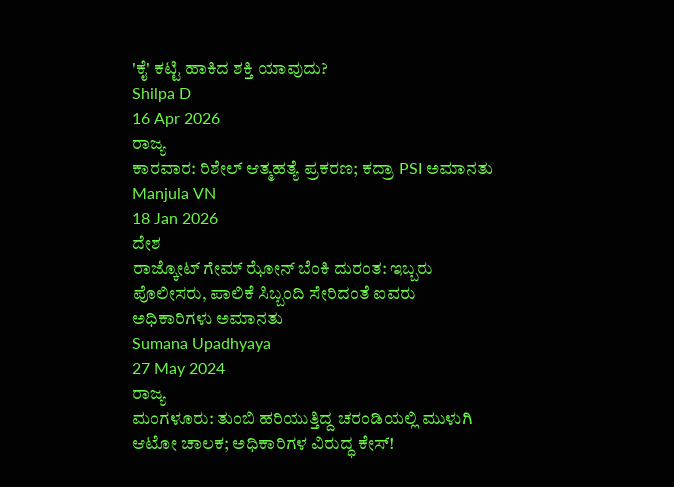'ಕೈ' ಕಟ್ಟಿ ಹಾಕಿದ ಶಕ್ತಿ ಯಾವುದು?
Shilpa D
16 Apr 2026
ರಾಜ್ಯ
ಕಾರವಾರ: ರಿಶೇಲ್ ಆತ್ಮಹತ್ಯೆ ಪ್ರಕರಣ; ಕದ್ರಾ PSI ಅಮಾನತು
Manjula VN
18 Jan 2026
ದೇಶ
ರಾಜ್ಕೋಟ್ ಗೇಮ್ ಝೋನ್ ಬೆಂಕಿ ದುರಂತ: ಇಬ್ಬರು ಪೊಲೀಸರು, ಪಾಲಿಕೆ ಸಿಬ್ಬಂದಿ ಸೇರಿದಂತೆ ಐವರು ಅಧಿಕಾರಿಗಳು ಅಮಾನತು
Sumana Upadhyaya
27 May 2024
ರಾಜ್ಯ
ಮಂಗಳೂರು: ತುಂಬಿ ಹರಿಯುತ್ತಿದ್ದ ಚರಂಡಿಯಲ್ಲಿ ಮುಳುಗಿ ಆಟೋ ಚಾಲಕ; ಅಧಿಕಾರಿಗಳ ವಿರುದ್ಧ ಕೇಸ್!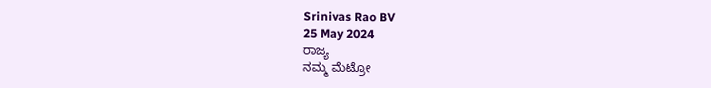Srinivas Rao BV
25 May 2024
ರಾಜ್ಯ
ನಮ್ಮ ಮೆಟ್ರೋ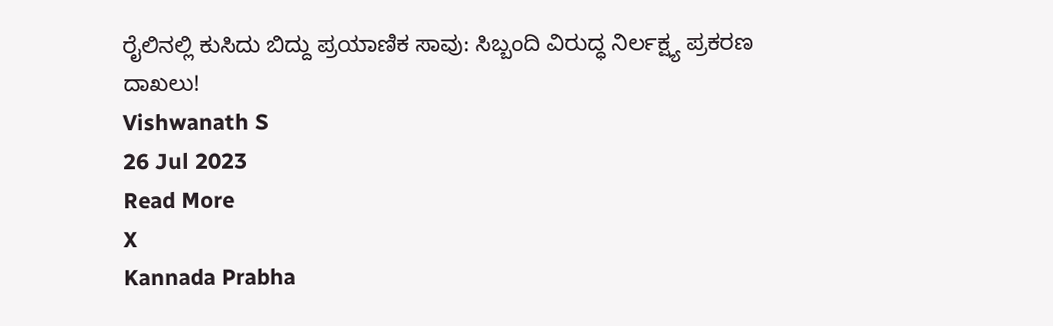ರೈಲಿನಲ್ಲಿ ಕುಸಿದು ಬಿದ್ದು ಪ್ರಯಾಣಿಕ ಸಾವು: ಸಿಬ್ಬಂದಿ ವಿರುದ್ಧ ನಿರ್ಲಕ್ಷ್ಯ ಪ್ರಕರಣ ದಾಖಲು!
Vishwanath S
26 Jul 2023
Read More
X
Kannada Prabha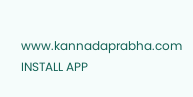www.kannadaprabha.com
INSTALL APP